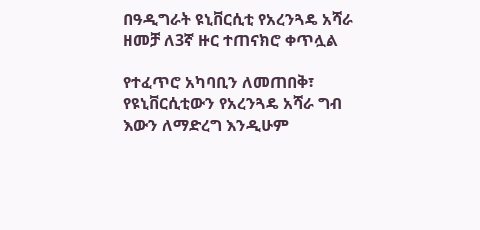በዓዲግራት ዩኒቨርሲቲ የአረንጓዴ አሻራ ዘመቻ ለ3ኛ ዙር ተጠናክሮ ቀጥሏል

የተፈጥሮ አካባቢን ለመጠበቅ፣ የዩኒቨርሲቲውን የአረንጓዴ አሻራ ግብ እውን ለማድረግ እንዲሁም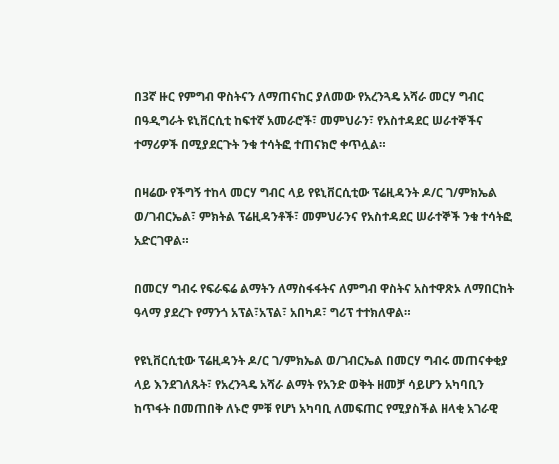በ3ኛ ዙር የምግብ ዋስትናን ለማጠናከር ያለመው የአረንጓዴ አሻራ መርሃ ግብር በዓዲግራት ዩኒቨርሲቲ ከፍተኛ አመራሮች፣ መምህራን፣ የአስተዳደር ሠራተኞችና ተማሪዎች በሚያደርጉት ንቁ ተሳትፎ ተጠናክሮ ቀጥሏል።

በዛሬው የችግኝ ተከላ መርሃ ግብር ላይ የዩኒቨርሲቲው ፕሬዚዳንት ዶ/ር ገ/ምክኤል ወ/ገብርኤል፣ ምክትል ፕሬዚዳንቶች፣ መምህራንና የአስተዳደር ሠራተኞች ንቁ ተሳትፎ አድርገዋል።

በመርሃ ግብሩ የፍራፍሬ ልማትን ለማስፋፋትና ለምግብ ዋስትና አስተዋጽኦ ለማበርከት ዓላማ ያደረጉ የማንጎ አፕል፣አፕል፣ አበካዶ፣ ግሪፕ ተተክለዋል።

የዩኒቨርሲቲው ፕሬዚዳንት ዶ/ር ገ/ምክኤል ወ/ገብርኤል በመርሃ ግብሩ መጠናቀቂያ ላይ እንደገለጹት፣ የአረንጓዴ አሻራ ልማት የአንድ ወቅት ዘመቻ ሳይሆን አካባቢን ከጥፋት በመጠበቅ ለኑሮ ምቹ የሆነ አካባቢ ለመፍጠር የሚያስችል ዘላቂ አገራዊ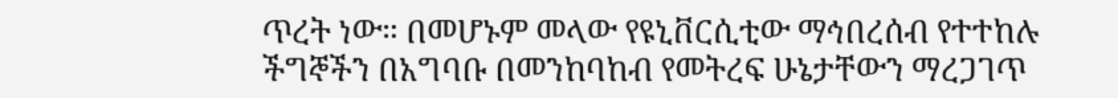ጥረት ነው። በመሆኑም መላው የዩኒቨርሲቲው ማኅበረሰብ የተተከሉ ችግኞችን በአግባቡ በመንከባከብ የመትረፍ ሁኔታቸውን ማረጋገጥ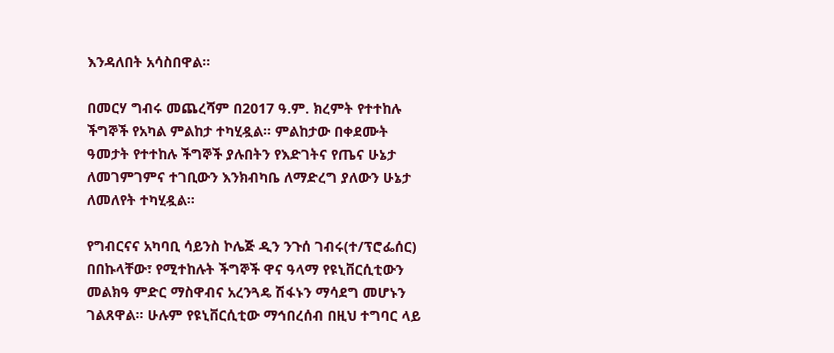እንዳለበት አሳስበዋል።

በመርሃ ግብሩ መጨረሻም በ2017 ዓ.ም. ክረምት የተተከሉ ችግኞች የአካል ምልከታ ተካሂዷል። ምልከታው በቀደሙት ዓመታት የተተከሉ ችግኞች ያሉበትን የእድገትና የጤና ሁኔታ ለመገምገምና ተገቢውን እንክብካቤ ለማድረግ ያለውን ሁኔታ ለመለየት ተካሂዷል።

የግብርናና አካባቢ ሳይንስ ኮሌጅ ዲን ንጉሰ ገብሩ(ተ/ፕሮፌሰር) በበኩላቸው፣ የሚተከሉት ችግኞች ዋና ዓላማ የዩኒቨርሲቲውን መልክዓ ምድር ማስዋብና አረንጓዴ ሽፋኑን ማሳደግ መሆኑን ገልጸዋል። ሁሉም የዩኒቨርሲቲው ማኅበረሰብ በዚህ ተግባር ላይ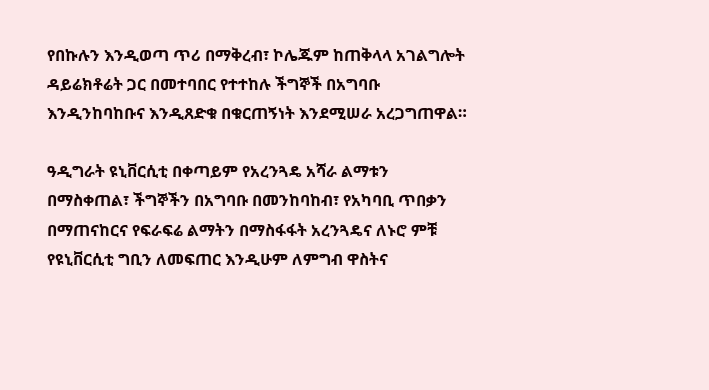የበኩሉን እንዲወጣ ጥሪ በማቅረብ፣ ኮሌጁም ከጠቅላላ አገልግሎት ዳይሬክቶሬት ጋር በመተባበር የተተከሉ ችግኞች በአግባቡ እንዲንከባከቡና እንዲጸድቁ በቁርጠኝነት እንደሚሠራ አረጋግጠዋል።

ዓዲግራት ዩኒቨርሲቲ በቀጣይም የአረንጓዴ አሻራ ልማቱን በማስቀጠል፣ ችግኞችን በአግባቡ በመንከባከብ፣ የአካባቢ ጥበቃን በማጠናከርና የፍራፍሬ ልማትን በማስፋፋት አረንጓዴና ለኑሮ ምቹ የዩኒቨርሲቲ ግቢን ለመፍጠር እንዲሁም ለምግብ ዋስትና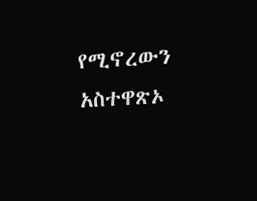የሚኖረውን አስተዋጽኦ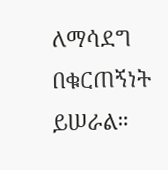ለማሳደግ በቁርጠኝነት ይሠራል።